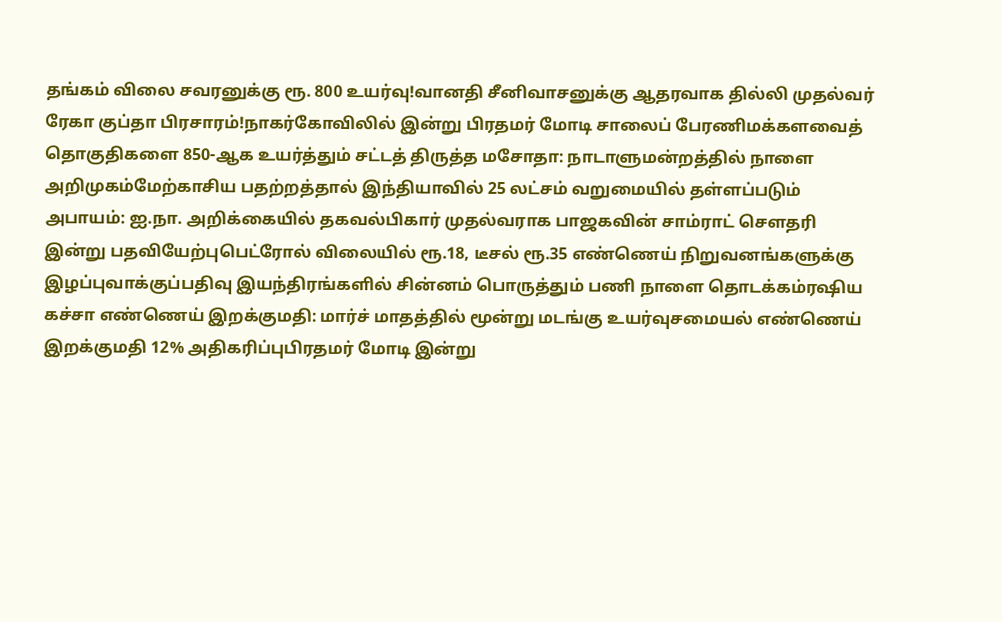தங்கம் விலை சவரனுக்கு ரூ. 800 உயர்வு!வானதி சீனிவாசனுக்கு ஆதரவாக தில்லி முதல்வர் ரேகா குப்தா பிரசாரம்!நாகர்கோவிலில் இன்று பிரதமர் மோடி சாலைப் பேரணிமக்களவைத் தொகுதிகளை 850-ஆக உயர்த்தும் சட்டத் திருத்த மசோதா: நாடாளுமன்றத்தில் நாளை அறிமுகம்மேற்காசிய பதற்றத்தால் இந்தியாவில் 25 லட்சம் வறுமையில் தள்ளப்படும் அபாயம்: ஐ.நா. அறிக்கையில் தகவல்பிகார் முதல்வராக பாஜகவின் சாம்ராட் செளதரி இன்று பதவியேற்புபெட்ரோல் விலையில் ரூ.18, டீசல் ரூ.35 எண்ணெய் நிறுவனங்களுக்கு இழப்புவாக்குப்பதிவு இயந்திரங்களில் சின்னம் பொருத்தும் பணி நாளை தொடக்கம்ரஷிய கச்சா எண்ணெய் இறக்குமதி: மார்ச் மாதத்தில் மூன்று மடங்கு உயர்வுசமையல் எண்ணெய் இறக்குமதி 12% அதிகரிப்புபிரதமர் மோடி இன்று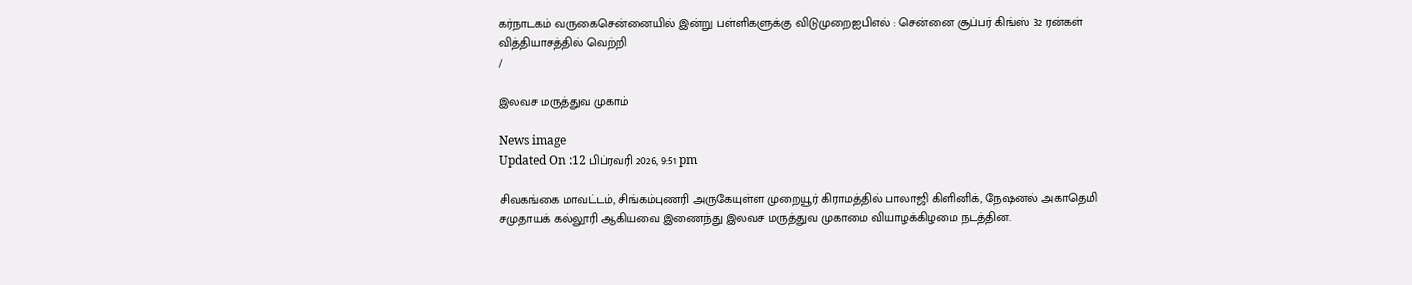கர்நாடகம் வருகைசென்னையில் இன்று பள்ளிகளுக்கு விடுமுறைஐபிஎல் : சென்னை சூப்பர் கிங்ஸ் 32 ரன்கள் வித்தியாசத்தில் வெற்றி
/

இலவச மருத்துவ முகாம்

News image
Updated On :12 பிப்ரவரி 2026, 9:51 pm

சிவகங்கை மாவட்டம், சிங்கம்புணரி அருகேயுள்ள முறையூர் கிராமத்தில் பாலாஜி கிளினிக், நேஷனல் அகாதெமி சமுதாயக் கல்லூரி ஆகியவை இணைந்து இலவச மருத்துவ முகாமை வியாழக்கிழமை நடத்தின.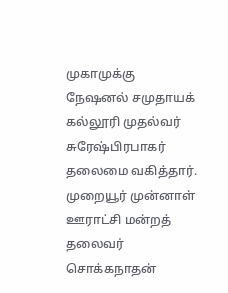முகாமுக்கு நேஷனல் சமுதாயக் கல்லூரி முதல்வர் சுரேஷ்பிரபாகர் தலைமை வகித்தார். முறையூர் முன்னாள் ஊராட்சி மன்றத் தலைவர் சொக்கநாதன்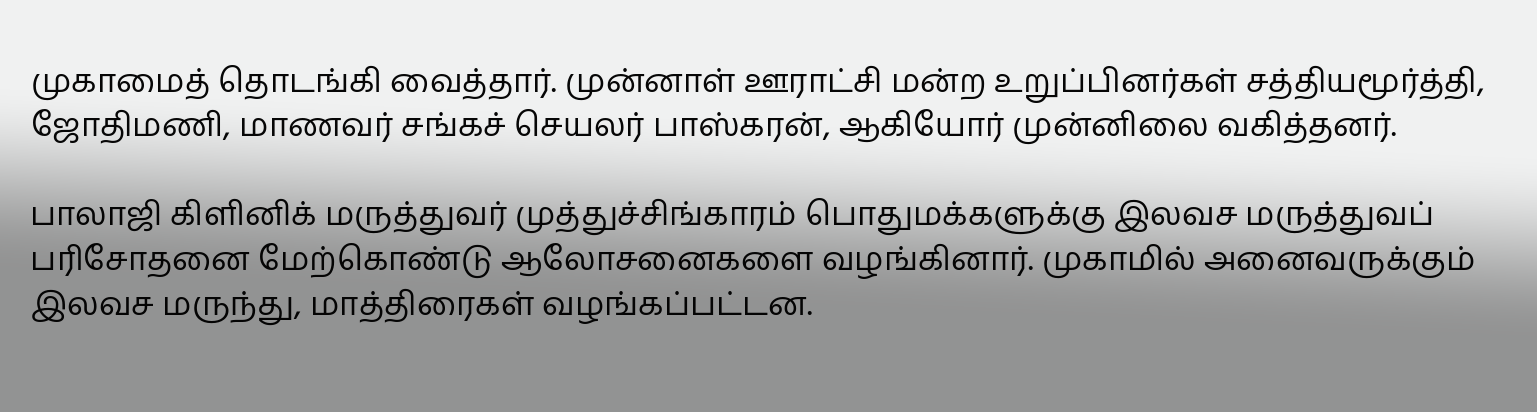முகாமைத் தொடங்கி வைத்தார். முன்னாள் ஊராட்சி மன்ற உறுப்பினர்கள் சத்தியமூர்த்தி, ஜோதிமணி, மாணவர் சங்கச் செயலர் பாஸ்கரன், ஆகியோர் முன்னிலை வகித்தனர்.

பாலாஜி கிளினிக் மருத்துவர் முத்துச்சிங்காரம் பொதுமக்களுக்கு இலவச மருத்துவப் பரிசோதனை மேற்கொண்டு ஆலோசனைகளை வழங்கினார். முகாமில் அனைவருக்கும் இலவச மருந்து, மாத்திரைகள் வழங்கப்பட்டன.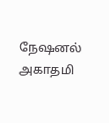நேஷனல் அகாதமி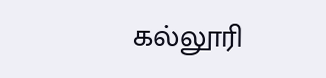கல்லூரி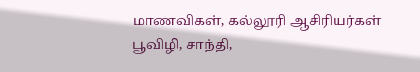மாணவிகள், கல்லூரி ஆசிரியர்கள் பூவிழி, சாந்தி,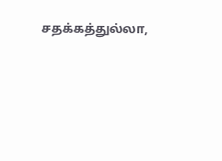சதக்கத்துல்லா,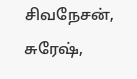சிவநேசன், சுரேஷ்,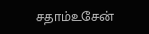சதாம்உசேன்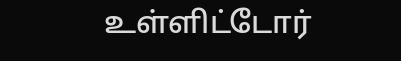உள்ளிட்டோர்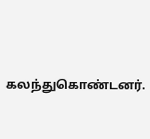கலந்துகொண்டனர்.